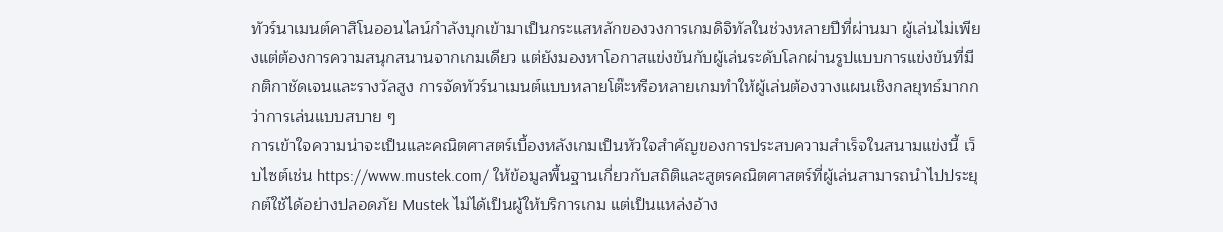ทัวร์นาเมนต์คาสิโนออนไลน์กำลังบุกเข้ามาเป็นกระแสหลักของวงการเกมดิจิทัลในช่วงหลายปีที่ผ่านมา ผู้เล่นไม่เพียงแต่ต้องการความสนุกสนานจากเกมเดียว แต่ยังมองหาโอกาสแข่งขันกับผู้เล่นระดับโลกผ่านรูปแบบการแข่งขันที่มีกติกาชัดเจนและรางวัลสูง การจัดทัวร์นาเมนต์แบบหลายโต๊ะหรือหลายเกมทำให้ผู้เล่นต้องวางแผนเชิงกลยุทธ์มากกว่าการเล่นแบบสบาย ๆ
การเข้าใจความน่าจะเป็นและคณิตศาสตร์เบื้องหลังเกมเป็นหัวใจสำคัญของการประสบความสำเร็จในสนามแข่งนี้ เว็บไซต์เช่น https://www.mustek.com/ ให้ข้อมูลพื้นฐานเกี่ยวกับสถิติและสูตรคณิตศาสตร์ที่ผู้เล่นสามารถนำไปประยุกต์ใช้ได้อย่างปลอดภัย Mustek ไม่ได้เป็นผู้ให้บริการเกม แต่เป็นแหล่งอ้าง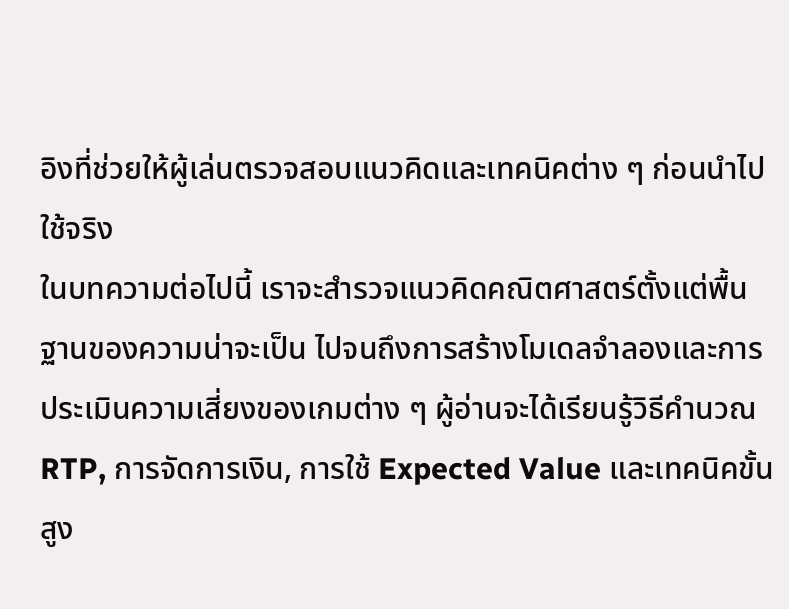อิงที่ช่วยให้ผู้เล่นตรวจสอบแนวคิดและเทคนิคต่าง ๆ ก่อนนำไปใช้จริง
ในบทความต่อไปนี้ เราจะสำรวจแนวคิดคณิตศาสตร์ตั้งแต่พื้นฐานของความน่าจะเป็น ไปจนถึงการสร้างโมเดลจำลองและการประเมินความเสี่ยงของเกมต่าง ๆ ผู้อ่านจะได้เรียนรู้วิธีคำนวณ RTP, การจัดการเงิน, การใช้ Expected Value และเทคนิคขั้นสูง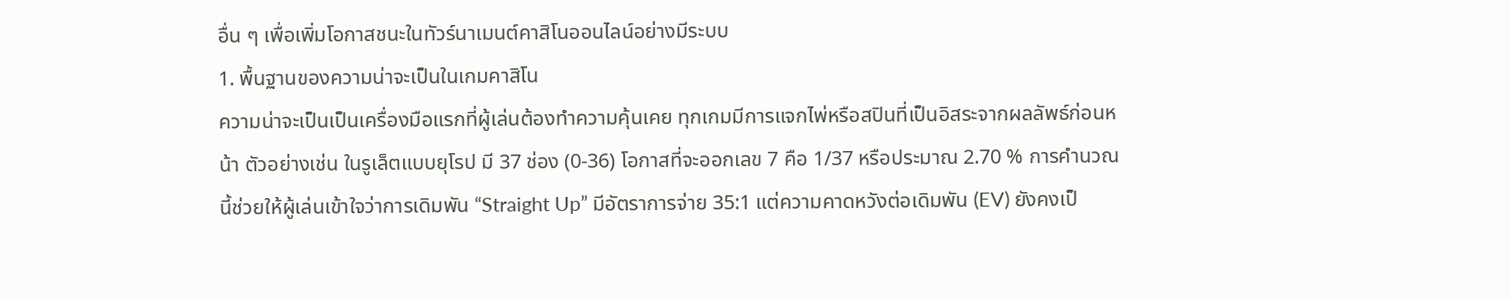อื่น ๆ เพื่อเพิ่มโอกาสชนะในทัวร์นาเมนต์คาสิโนออนไลน์อย่างมีระบบ
1. พื้นฐานของความน่าจะเป็นในเกมคาสิโน
ความน่าจะเป็นเป็นเครื่องมือแรกที่ผู้เล่นต้องทำความคุ้นเคย ทุกเกมมีการแจกไพ่หรือสปินที่เป็นอิสระจากผลลัพธ์ก่อนหน้า ตัวอย่างเช่น ในรูเล็ตแบบยุโรป มี 37 ช่อง (0‑36) โอกาสที่จะออกเลข 7 คือ 1/37 หรือประมาณ 2.70 % การคำนวณนี้ช่วยให้ผู้เล่นเข้าใจว่าการเดิมพัน “Straight Up” มีอัตราการจ่าย 35:1 แต่ความคาดหวังต่อเดิมพัน (EV) ยังคงเป็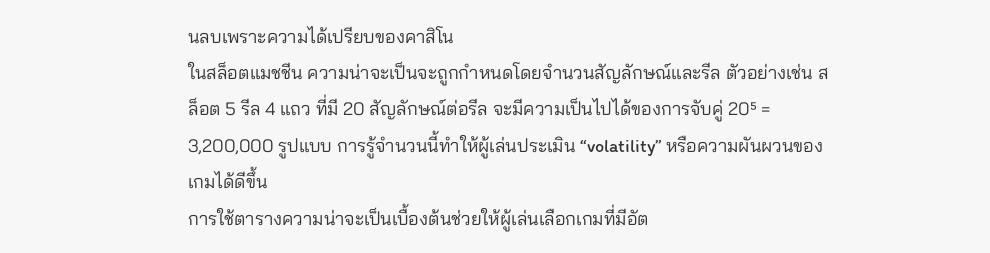นลบเพราะความได้เปรียบของคาสิโน
ในสล็อตแมชชีน ความน่าจะเป็นจะถูกกำหนดโดยจำนวนสัญลักษณ์และรีล ตัวอย่างเช่น สล็อต 5 รีล 4 แถว ที่มี 20 สัญลักษณ์ต่อรีล จะมีความเป็นไปได้ของการจับคู่ 20⁵ = 3,200,000 รูปแบบ การรู้จำนวนนี้ทำให้ผู้เล่นประเมิน “volatility” หรือความผันผวนของเกมได้ดีขึ้น
การใช้ตารางความน่าจะเป็นเบื้องต้นช่วยให้ผู้เล่นเลือกเกมที่มีอัต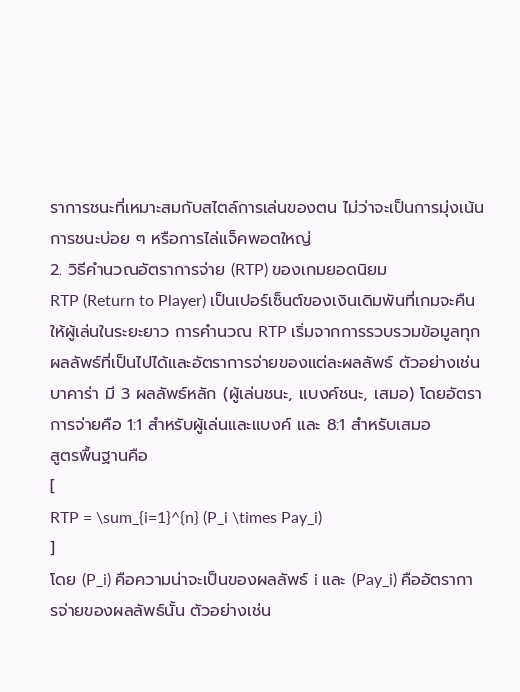ราการชนะที่เหมาะสมกับสไตล์การเล่นของตน ไม่ว่าจะเป็นการมุ่งเน้นการชนะบ่อย ๆ หรือการไล่แจ็คพอตใหญ่
2. วิธีคำนวณอัตราการจ่าย (RTP) ของเกมยอดนิยม
RTP (Return to Player) เป็นเปอร์เซ็นต์ของเงินเดิมพันที่เกมจะคืนให้ผู้เล่นในระยะยาว การคำนวณ RTP เริ่มจากการรวบรวมข้อมูลทุกผลลัพธ์ที่เป็นไปได้และอัตราการจ่ายของแต่ละผลลัพธ์ ตัวอย่างเช่น บาคาร่า มี 3 ผลลัพธ์หลัก (ผู้เล่นชนะ, แบงค์ชนะ, เสมอ) โดยอัตราการจ่ายคือ 1:1 สำหรับผู้เล่นและแบงค์ และ 8:1 สำหรับเสมอ
สูตรพื้นฐานคือ
[
RTP = \sum_{i=1}^{n} (P_i \times Pay_i)
]
โดย (P_i) คือความน่าจะเป็นของผลลัพธ์ i และ (Pay_i) คืออัตราการจ่ายของผลลัพธ์นั้น ตัวอย่างเช่น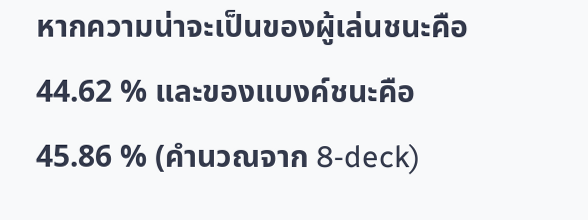หากความน่าจะเป็นของผู้เล่นชนะคือ 44.62 % และของแบงค์ชนะคือ 45.86 % (คำนวณจาก 8‑deck)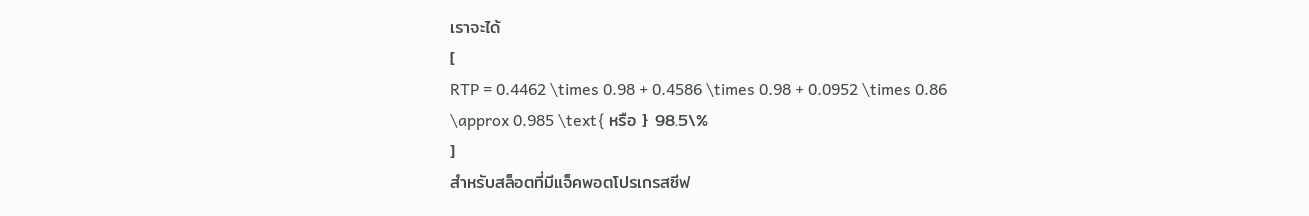เราจะได้
[
RTP = 0.4462 \times 0.98 + 0.4586 \times 0.98 + 0.0952 \times 0.86 \approx 0.985 \text{ หรือ } 98.5\%
]
สำหรับสล็อตที่มีแจ็คพอตโปรเกรสซีฟ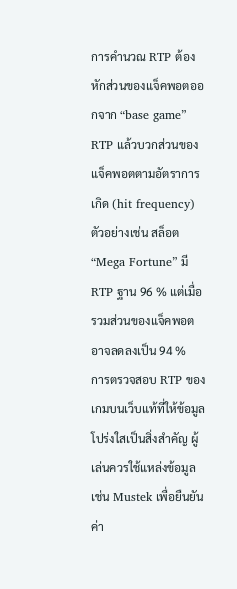การคำนวณ RTP ต้องหักส่วนของแจ็คพอตออกจาก “base game” RTP แล้วบวกส่วนของแจ็คพอตตามอัตราการเกิด (hit frequency) ตัวอย่างเช่น สล็อต “Mega Fortune” มี RTP ฐาน 96 % แต่เมื่อรวมส่วนของแจ็คพอตอาจลดลงเป็น 94 %
การตรวจสอบ RTP ของเกมบนเว็บแท้ที่ให้ข้อมูลโปร่งใสเป็นสิ่งสำคัญ ผู้เล่นควรใช้แหล่งข้อมูลเช่น Mustek เพื่อยืนยันค่า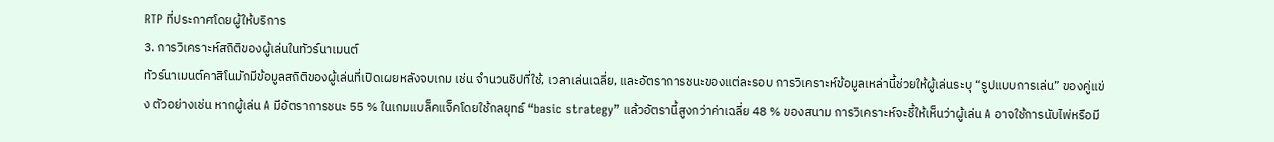RTP ที่ประกาศโดยผู้ให้บริการ
3. การวิเคราะห์สถิติของผู้เล่นในทัวร์นาเมนต์
ทัวร์นาเมนต์คาสิโนมักมีข้อมูลสถิติของผู้เล่นที่เปิดเผยหลังจบเกม เช่น จำนวนชิปที่ใช้, เวลาเล่นเฉลี่ย, และอัตราการชนะของแต่ละรอบ การวิเคราะห์ข้อมูลเหล่านี้ช่วยให้ผู้เล่นระบุ “รูปแบบการเล่น” ของคู่แข่ง ตัวอย่างเช่น หากผู้เล่น A มีอัตราการชนะ 55 % ในเกมแบล็คแจ็คโดยใช้กลยุทธ์ “basic strategy” แล้วอัตรานี้สูงกว่าค่าเฉลี่ย 48 % ของสนาม การวิเคราะห์จะชี้ให้เห็นว่าผู้เล่น A อาจใช้การนับไพ่หรือมี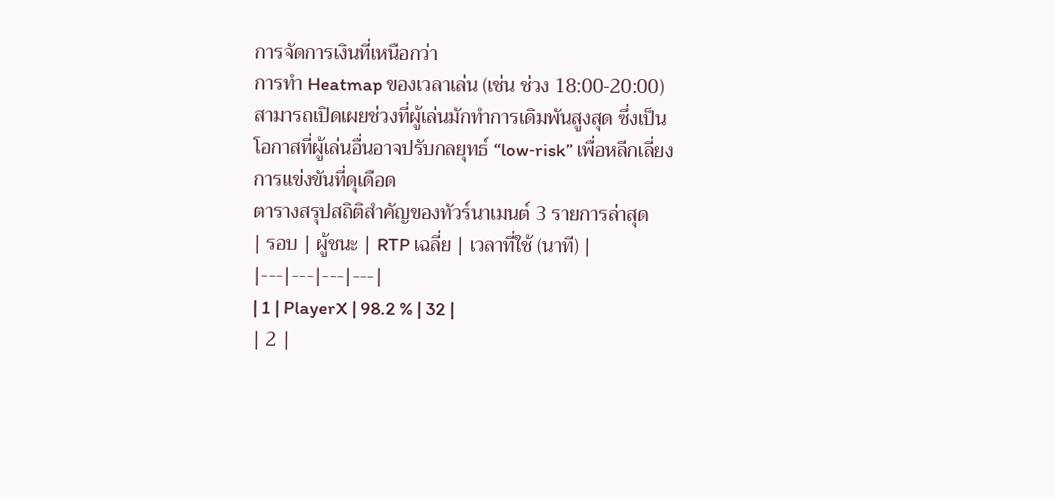การจัดการเงินที่เหนือกว่า
การทำ Heatmap ของเวลาเล่น (เช่น ช่วง 18:00‑20:00) สามารถเปิดเผยช่วงที่ผู้เล่นมักทำการเดิมพันสูงสุด ซึ่งเป็นโอกาสที่ผู้เล่นอื่นอาจปรับกลยุทธ์ “low‑risk” เพื่อหลีกเลี่ยงการแข่งขันที่ดุเดือด
ตารางสรุปสถิติสำคัญของทัวร์นาเมนต์ 3 รายการล่าสุด
| รอบ | ผู้ชนะ | RTP เฉลี่ย | เวลาที่ใช้ (นาที) |
|---|---|---|---|
| 1 | PlayerX | 98.2 % | 32 |
| 2 |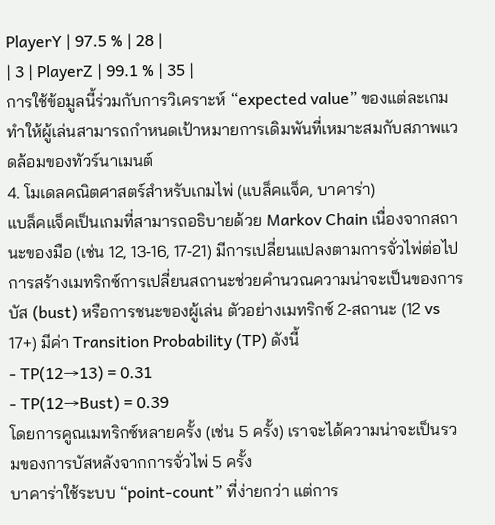PlayerY | 97.5 % | 28 |
| 3 | PlayerZ | 99.1 % | 35 |
การใช้ข้อมูลนี้ร่วมกับการวิเคราะห์ “expected value” ของแต่ละเกมทำให้ผู้เล่นสามารถกำหนดเป้าหมายการเดิมพันที่เหมาะสมกับสภาพแวดล้อมของทัวร์นาเมนต์
4. โมเดลคณิตศาสตร์สำหรับเกมไพ่ (แบล็คแจ็ค, บาคาร่า)
แบล็คแจ็คเป็นเกมที่สามารถอธิบายด้วย Markov Chain เนื่องจากสถานะของมือ (เช่น 12, 13‑16, 17‑21) มีการเปลี่ยนแปลงตามการจั่วไพ่ต่อไป การสร้างเมทริกซ์การเปลี่ยนสถานะช่วยคำนวณความน่าจะเป็นของการบัส (bust) หรือการชนะของผู้เล่น ตัวอย่างเมทริกซ์ 2‑สถานะ (12 vs 17+) มีค่า Transition Probability (TP) ดังนี้
- TP(12→13) = 0.31
- TP(12→Bust) = 0.39
โดยการคูณเมทริกซ์หลายครั้ง (เช่น 5 ครั้ง) เราจะได้ความน่าจะเป็นรวมของการบัสหลังจากการจั่วไพ่ 5 ครั้ง
บาคาร่าใช้ระบบ “point‑count” ที่ง่ายกว่า แต่การ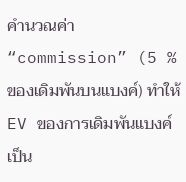คำนวณค่า “commission” (5 % ของเดิมพันบนแบงค์) ทำให้ EV ของการเดิมพันแบงค์เป็น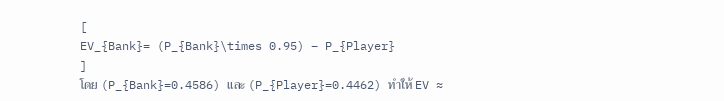[
EV_{Bank}= (P_{Bank}\times 0.95) – P_{Player}
]
โดย (P_{Bank}=0.4586) และ (P_{Player}=0.4462) ทำให้ EV ≈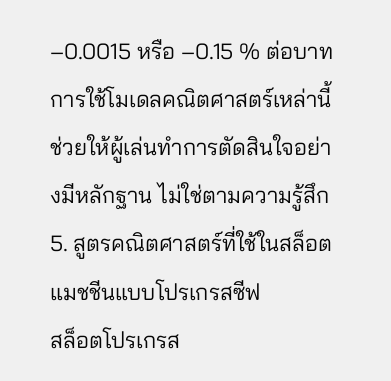–0.0015 หรือ –0.15 % ต่อบาท
การใช้โมเดลคณิตศาสตร์เหล่านี้ช่วยให้ผู้เล่นทำการตัดสินใจอย่างมีหลักฐาน ไม่ใช่ตามความรู้สึก
5. สูตรคณิตศาสตร์ที่ใช้ในสล็อตแมชชีนแบบโปรเกรสซีฟ
สล็อตโปรเกรส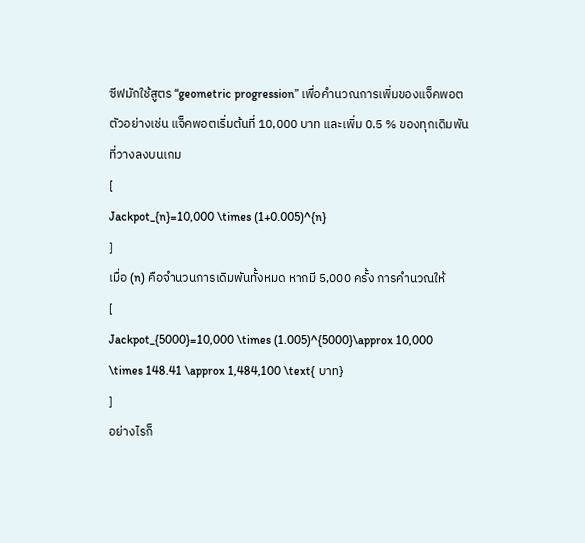ซีฟมักใช้สูตร “geometric progression” เพื่อคำนวณการเพิ่มของแจ็คพอต ตัวอย่างเช่น แจ็คพอตเริ่มต้นที่ 10,000 บาท และเพิ่ม 0.5 % ของทุกเดิมพันที่วางลงบนเกม
[
Jackpot_{n}=10,000 \times (1+0.005)^{n}
]
เมื่อ (n) คือจำนวนการเดิมพันทั้งหมด หากมี 5,000 ครั้ง การคำนวณให้
[
Jackpot_{5000}=10,000 \times (1.005)^{5000}\approx 10,000 \times 148.41 \approx 1,484,100 \text{ บาท}
]
อย่างไรก็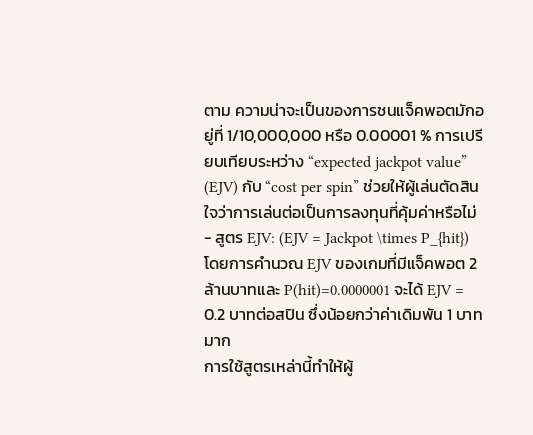ตาม ความน่าจะเป็นของการชนแจ็คพอตมักอยู่ที่ 1/10,000,000 หรือ 0.00001 % การเปรียบเทียบระหว่าง “expected jackpot value” (EJV) กับ “cost per spin” ช่วยให้ผู้เล่นตัดสินใจว่าการเล่นต่อเป็นการลงทุนที่คุ้มค่าหรือไม่
- สูตร EJV: (EJV = Jackpot \times P_{hit})
โดยการคำนวณ EJV ของเกมที่มีแจ็คพอต 2 ล้านบาทและ P(hit)=0.0000001 จะได้ EJV = 0.2 บาทต่อสปิน ซึ่งน้อยกว่าค่าเดิมพัน 1 บาทมาก
การใช้สูตรเหล่านี้ทำให้ผู้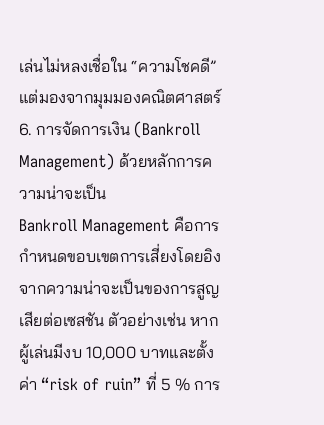เล่นไม่หลงเชื่อใน “ความโชคดี” แต่มองจากมุมมองคณิตศาสตร์
6. การจัดการเงิน (Bankroll Management) ด้วยหลักการความน่าจะเป็น
Bankroll Management คือการกำหนดขอบเขตการเสี่ยงโดยอิงจากความน่าจะเป็นของการสูญเสียต่อเซสชัน ตัวอย่างเช่น หากผู้เล่นมีงบ 10,000 บาทและตั้งค่า “risk of ruin” ที่ 5 % การ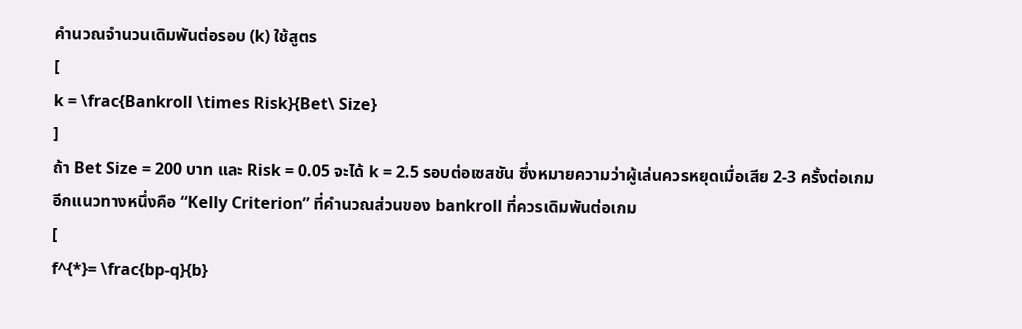คำนวณจำนวนเดิมพันต่อรอบ (k) ใช้สูตร
[
k = \frac{Bankroll \times Risk}{Bet\ Size}
]
ถ้า Bet Size = 200 บาท และ Risk = 0.05 จะได้ k = 2.5 รอบต่อเซสชัน ซึ่งหมายความว่าผู้เล่นควรหยุดเมื่อเสีย 2‑3 ครั้งต่อเกม
อีกแนวทางหนึ่งคือ “Kelly Criterion” ที่คำนวณส่วนของ bankroll ที่ควรเดิมพันต่อเกม
[
f^{*}= \frac{bp-q}{b}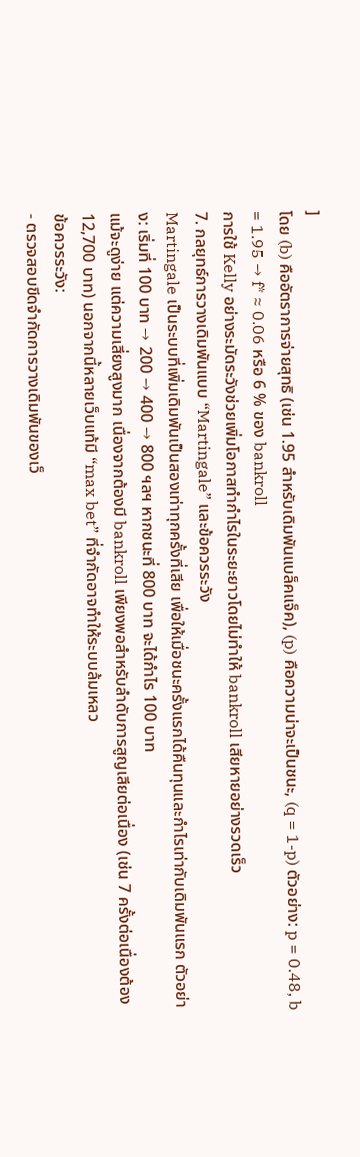]
โดย (b) คืออัตราการจ่ายสุทธิ (เช่น 1.95 สำหรับเดิมพันแบล็คแจ็ค), (p) คือความน่าจะเป็นชนะ, (q = 1-p) ตัวอย่าง: p = 0.48, b = 1.95 → f* ≈ 0.06 หรือ 6 % ของ bankroll
การใช้ Kelly อย่างระมัดระวังช่วยเพิ่มโอกาสทำกำไรในระยะยาวโดยไม่ทำให้ bankroll เสียหายอย่างรวดเร็ว
7. กลยุทธ์การวางเดิมพันแบบ “Martingale” และข้อควรระวัง
Martingale เป็นระบบที่เพิ่มเดิมพันเป็นสองเท่าทุกครั้งที่เสีย เพื่อให้เมื่อชนะครั้งแรกได้คืนทุนและกำไรเท่ากับเดิมพันแรก ตัวอย่าง: เริ่มที่ 100 บาท → 200 → 400 → 800 ฯลฯ หากชนะที่ 800 บาท จะได้กำไร 100 บาท
แม้จะดูง่าย แต่ความเสี่ยงสูงมาก เนื่องจากต้องมี bankroll เพียงพอสำหรับลำดับการสูญเสียต่อเนื่อง (เช่น 7 ครั้งต่อเนื่องต้อง 12,700 บาท) นอกจากนี้หลายเว็บแท้มี “max bet” ที่จำกัดอาจทำให้ระบบล้มเหลว
ข้อควรระวัง:
- ตรวจสอบขีดจำกัดการวางเดิมพันของเว็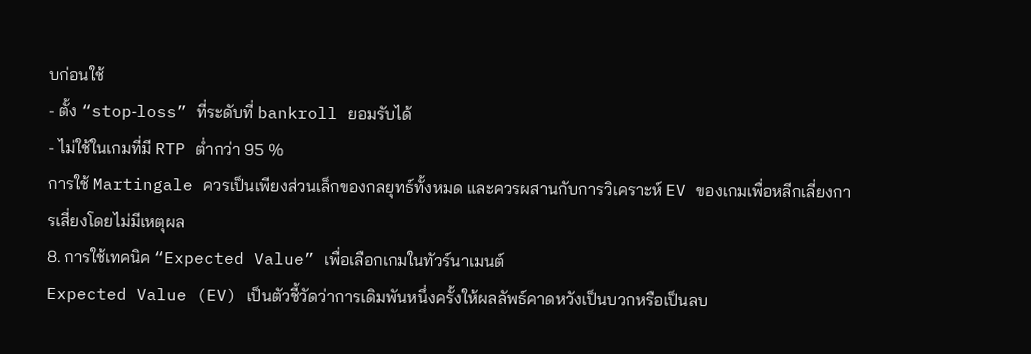บก่อนใช้
- ตั้ง “stop‑loss” ที่ระดับที่ bankroll ยอมรับได้
- ไม่ใช้ในเกมที่มี RTP ต่ำกว่า 95 %
การใช้ Martingale ควรเป็นเพียงส่วนเล็กของกลยุทธ์ทั้งหมด และควรผสานกับการวิเคราะห์ EV ของเกมเพื่อหลีกเลี่ยงการเสี่ยงโดยไม่มีเหตุผล
8. การใช้เทคนิค “Expected Value” เพื่อเลือกเกมในทัวร์นาเมนต์
Expected Value (EV) เป็นตัวชี้วัดว่าการเดิมพันหนึ่งครั้งให้ผลลัพธ์คาดหวังเป็นบวกหรือเป็นลบ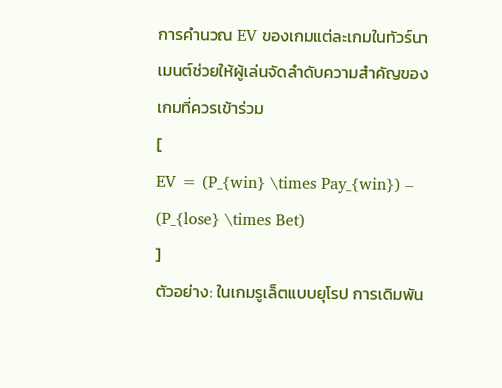การคำนวณ EV ของเกมแต่ละเกมในทัวร์นาเมนต์ช่วยให้ผู้เล่นจัดลำดับความสำคัญของเกมที่ควรเข้าร่วม
[
EV = (P_{win} \times Pay_{win}) – (P_{lose} \times Bet)
]
ตัวอย่าง: ในเกมรูเล็ตแบบยุโรป การเดิมพัน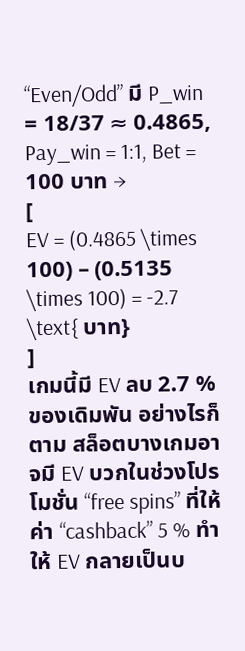“Even/Odd” มี P_win = 18/37 ≈ 0.4865, Pay_win = 1:1, Bet = 100 บาท →
[
EV = (0.4865 \times 100) – (0.5135 \times 100) = -2.7 \text{ บาท}
]
เกมนี้มี EV ลบ 2.7 % ของเดิมพัน อย่างไรก็ตาม สล็อตบางเกมอาจมี EV บวกในช่วงโปรโมชั่น “free spins” ที่ให้ค่า “cashback” 5 % ทำให้ EV กลายเป็นบ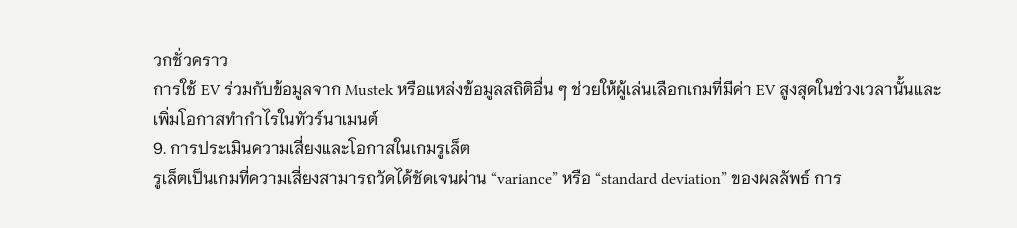วกชั่วคราว
การใช้ EV ร่วมกับข้อมูลจาก Mustek หรือแหล่งข้อมูลสถิติอื่น ๆ ช่วยให้ผู้เล่นเลือกเกมที่มีค่า EV สูงสุดในช่วงเวลานั้นและเพิ่มโอกาสทำกำไรในทัวร์นาเมนต์
9. การประเมินความเสี่ยงและโอกาสในเกมรูเล็ต
รูเล็ตเป็นเกมที่ความเสี่ยงสามารถวัดได้ชัดเจนผ่าน “variance” หรือ “standard deviation” ของผลลัพธ์ การ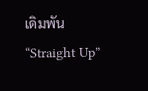เดิมพัน “Straight Up”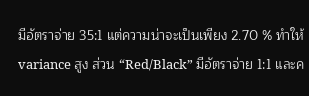มีอัตราจ่าย 35:1 แต่ความน่าจะเป็นเพียง 2.70 % ทำให้ variance สูง ส่วน “Red/Black” มีอัตราจ่าย 1:1 และค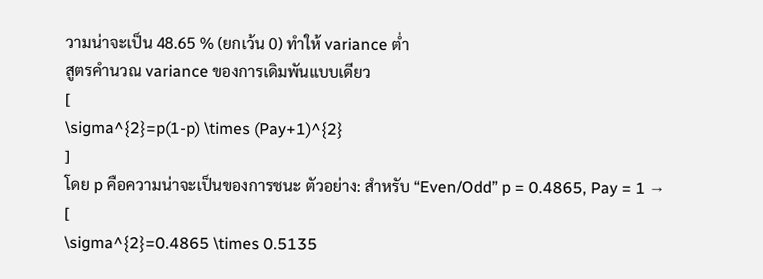วามน่าจะเป็น 48.65 % (ยกเว้น 0) ทำให้ variance ต่ำ
สูตรคำนวณ variance ของการเดิมพันแบบเดียว
[
\sigma^{2}=p(1-p) \times (Pay+1)^{2}
]
โดย p คือความน่าจะเป็นของการชนะ ตัวอย่าง: สำหรับ “Even/Odd” p = 0.4865, Pay = 1 →
[
\sigma^{2}=0.4865 \times 0.5135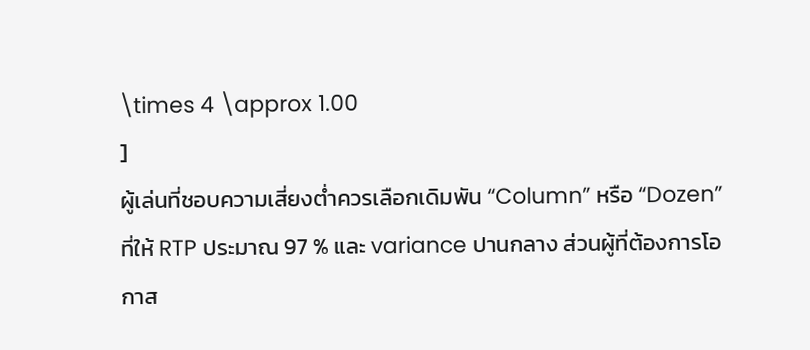\times 4 \approx 1.00
]
ผู้เล่นที่ชอบความเสี่ยงต่ำควรเลือกเดิมพัน “Column” หรือ “Dozen” ที่ให้ RTP ประมาณ 97 % และ variance ปานกลาง ส่วนผู้ที่ต้องการโอกาส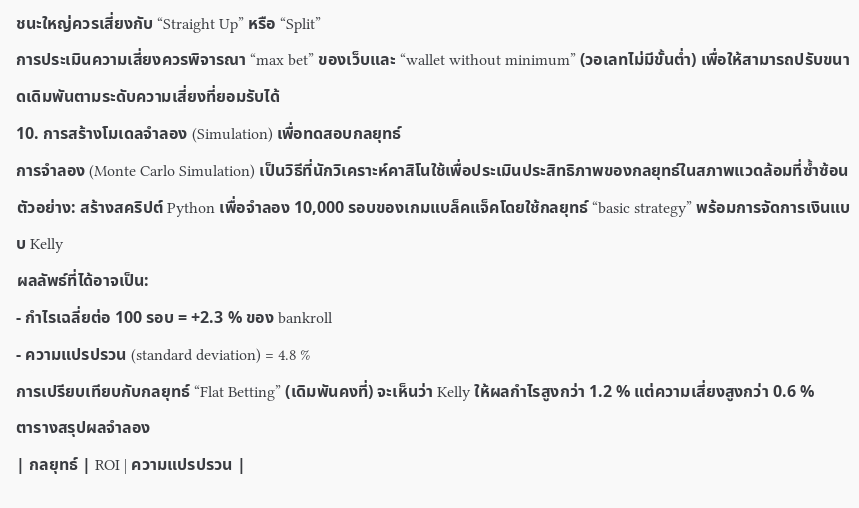ชนะใหญ่ควรเสี่ยงกับ “Straight Up” หรือ “Split”
การประเมินความเสี่ยงควรพิจารณา “max bet” ของเว็บและ “wallet without minimum” (วอเลทไม่มีขั้นต่ำ) เพื่อให้สามารถปรับขนาดเดิมพันตามระดับความเสี่ยงที่ยอมรับได้
10. การสร้างโมเดลจำลอง (Simulation) เพื่อทดสอบกลยุทธ์
การจำลอง (Monte Carlo Simulation) เป็นวิธีที่นักวิเคราะห์คาสิโนใช้เพื่อประเมินประสิทธิภาพของกลยุทธ์ในสภาพแวดล้อมที่ซ้ำซ้อน ตัวอย่าง: สร้างสคริปต์ Python เพื่อจำลอง 10,000 รอบของเกมแบล็คแจ็คโดยใช้กลยุทธ์ “basic strategy” พร้อมการจัดการเงินแบบ Kelly
ผลลัพธ์ที่ได้อาจเป็น:
- กำไรเฉลี่ยต่อ 100 รอบ = +2.3 % ของ bankroll
- ความแปรปรวน (standard deviation) = 4.8 %
การเปรียบเทียบกับกลยุทธ์ “Flat Betting” (เดิมพันคงที่) จะเห็นว่า Kelly ให้ผลกำไรสูงกว่า 1.2 % แต่ความเสี่ยงสูงกว่า 0.6 %
ตารางสรุปผลจำลอง
| กลยุทธ์ | ROI | ความแปรปรวน |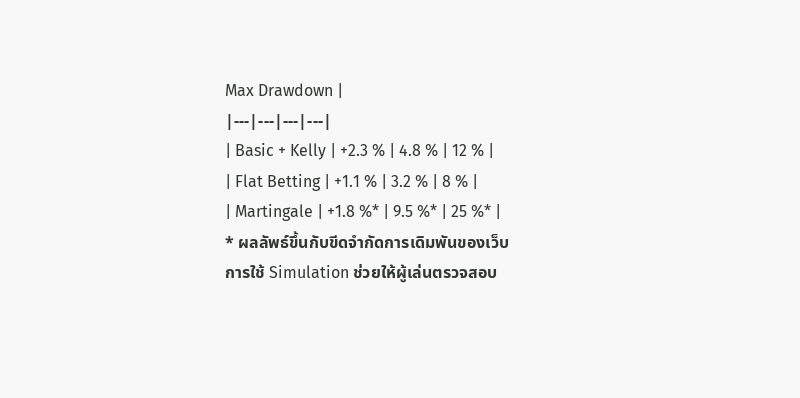Max Drawdown |
|---|---|---|---|
| Basic + Kelly | +2.3 % | 4.8 % | 12 % |
| Flat Betting | +1.1 % | 3.2 % | 8 % |
| Martingale | +1.8 %* | 9.5 %* | 25 %* |
* ผลลัพธ์ขึ้นกับขีดจำกัดการเดิมพันของเว็บ
การใช้ Simulation ช่วยให้ผู้เล่นตรวจสอบ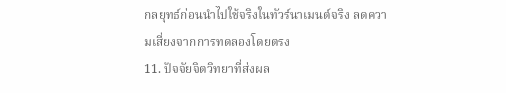กลยุทธ์ก่อนนำไปใช้จริงในทัวร์นาเมนต์จริง ลดความเสี่ยงจากการทดลองโดยตรง
11. ปัจจัยจิตวิทยาที่ส่งผล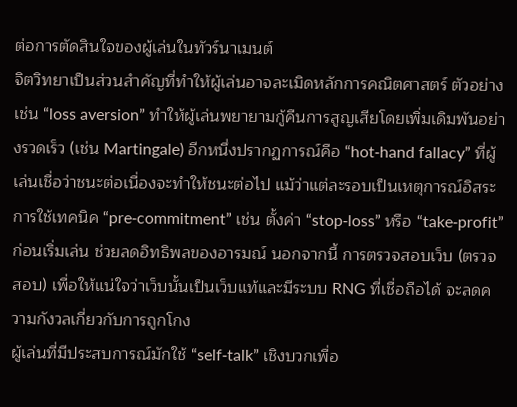ต่อการตัดสินใจของผู้เล่นในทัวร์นาเมนต์
จิตวิทยาเป็นส่วนสำคัญที่ทำให้ผู้เล่นอาจละเมิดหลักการคณิตศาสตร์ ตัวอย่างเช่น “loss aversion” ทำให้ผู้เล่นพยายามกู้คืนการสูญเสียโดยเพิ่มเดิมพันอย่างรวดเร็ว (เช่น Martingale) อีกหนึ่งปรากฏการณ์คือ “hot‑hand fallacy” ที่ผู้เล่นเชื่อว่าชนะต่อเนื่องจะทำให้ชนะต่อไป แม้ว่าแต่ละรอบเป็นเหตุการณ์อิสระ
การใช้เทคนิค “pre‑commitment” เช่น ตั้งค่า “stop‑loss” หรือ “take‑profit” ก่อนเริ่มเล่น ช่วยลดอิทธิพลของอารมณ์ นอกจากนี้ การตรวจสอบเว็บ (ตรวจสอบ) เพื่อให้แน่ใจว่าเว็บนั้นเป็นเว็บแท้และมีระบบ RNG ที่เชื่อถือได้ จะลดความกังวลเกี่ยวกับการถูกโกง
ผู้เล่นที่มีประสบการณ์มักใช้ “self‑talk” เชิงบวกเพื่อ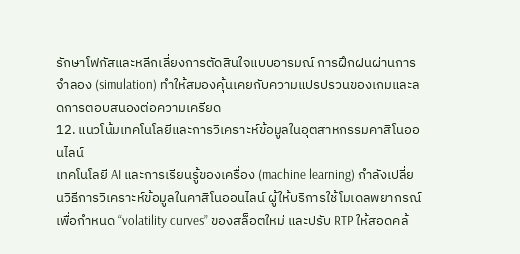รักษาโฟกัสและหลีกเลี่ยงการตัดสินใจแบบอารมณ์ การฝึกฝนผ่านการจำลอง (simulation) ทำให้สมองคุ้นเคยกับความแปรปรวนของเกมและลดการตอบสนองต่อความเครียด
12. แนวโน้มเทคโนโลยีและการวิเคราะห์ข้อมูลในอุตสาหกรรมคาสิโนออนไลน์
เทคโนโลยี AI และการเรียนรู้ของเครื่อง (machine learning) กำลังเปลี่ยนวิธีการวิเคราะห์ข้อมูลในคาสิโนออนไลน์ ผู้ให้บริการใช้โมเดลพยากรณ์เพื่อกำหนด “volatility curves” ของสล็อตใหม่ และปรับ RTP ให้สอดคล้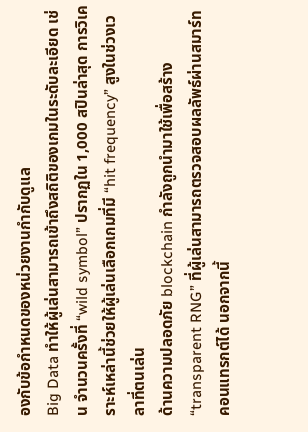องกับข้อกำหนดของหน่วยงานกำกับดูแล
Big Data ทำให้ผู้เล่นสามารถเข้าถึงสถิติของเกมในระดับละเอียด เช่น จำนวนครั้งที่ “wild symbol” ปรากฏใน 1,000 สปินล่าสุด การวิเคราะห์เหล่านี้ช่วยให้ผู้เล่นเลือกเกมที่มี “hit frequency” สูงในช่วงเวลาที่ตนเล่น
ด้านความปลอดภัย blockchain กำลังถูกนำมาใช้เพื่อสร้าง “transparent RNG” ที่ผู้เล่นสามารถตรวจสอบผลลัพธ์ผ่านสมาร์ทคอนแทรกต์ได้ นอกจากนี้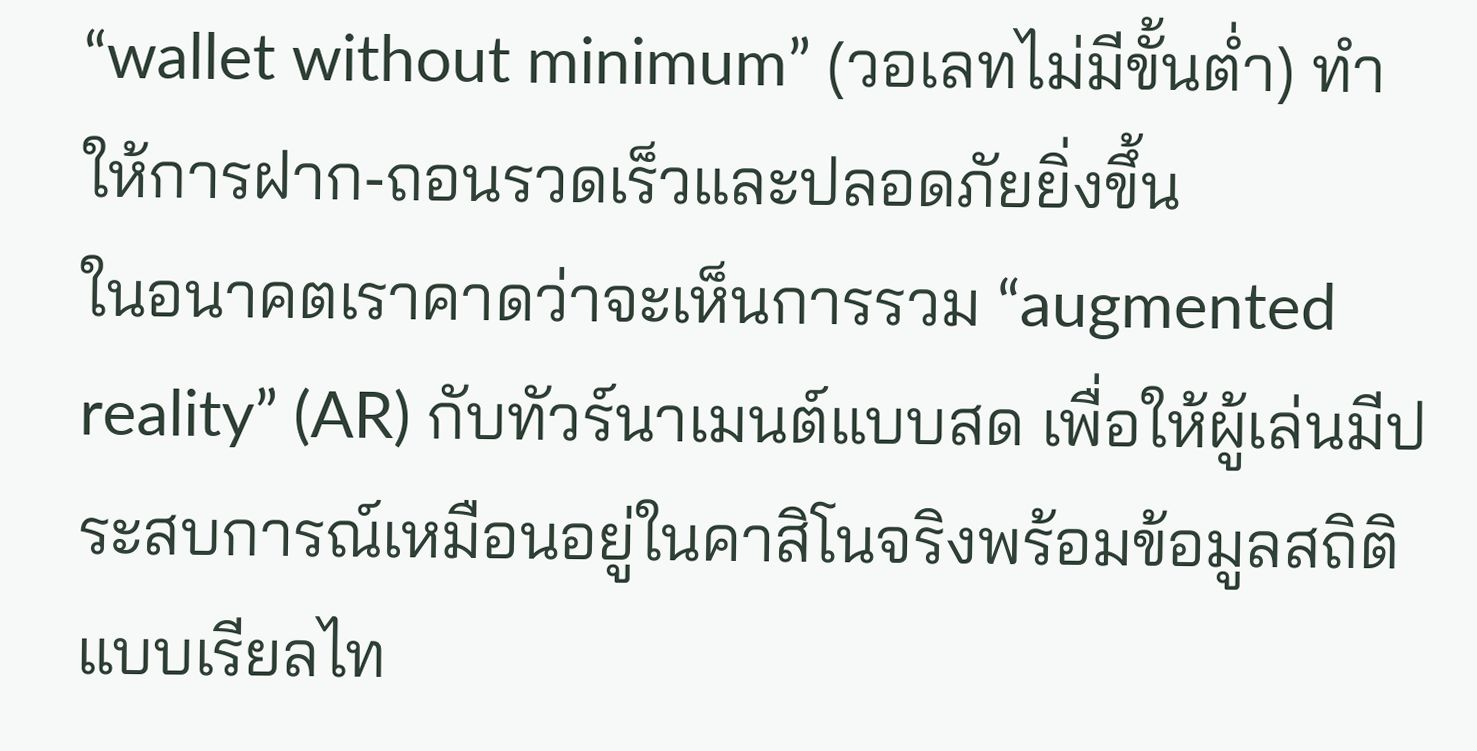“wallet without minimum” (วอเลทไม่มีขั้นต่ำ) ทำให้การฝาก‑ถอนรวดเร็วและปลอดภัยยิ่งขึ้น
ในอนาคตเราคาดว่าจะเห็นการรวม “augmented reality” (AR) กับทัวร์นาเมนต์แบบสด เพื่อให้ผู้เล่นมีประสบการณ์เหมือนอยู่ในคาสิโนจริงพร้อมข้อมูลสถิติแบบเรียลไท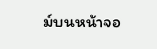ม์บนหน้าจอ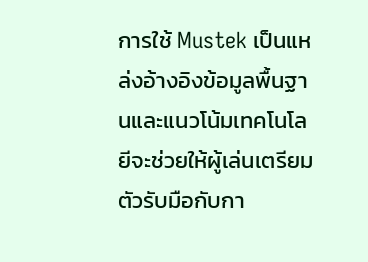การใช้ Mustek เป็นแหล่งอ้างอิงข้อมูลพื้นฐานและแนวโน้มเทคโนโลยีจะช่วยให้ผู้เล่นเตรียมตัวรับมือกับกา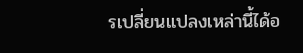รเปลี่ยนแปลงเหล่านี้ได้อ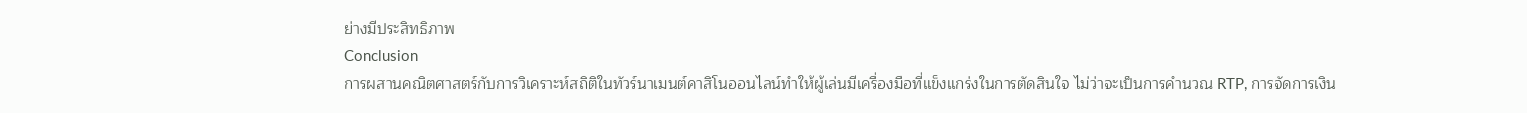ย่างมีประสิทธิภาพ
Conclusion
การผสานคณิตศาสตร์กับการวิเคราะห์สถิติในทัวร์นาเมนต์คาสิโนออนไลน์ทำให้ผู้เล่นมีเครื่องมือที่แข็งแกร่งในการตัดสินใจ ไม่ว่าจะเป็นการคำนวณ RTP, การจัดการเงิน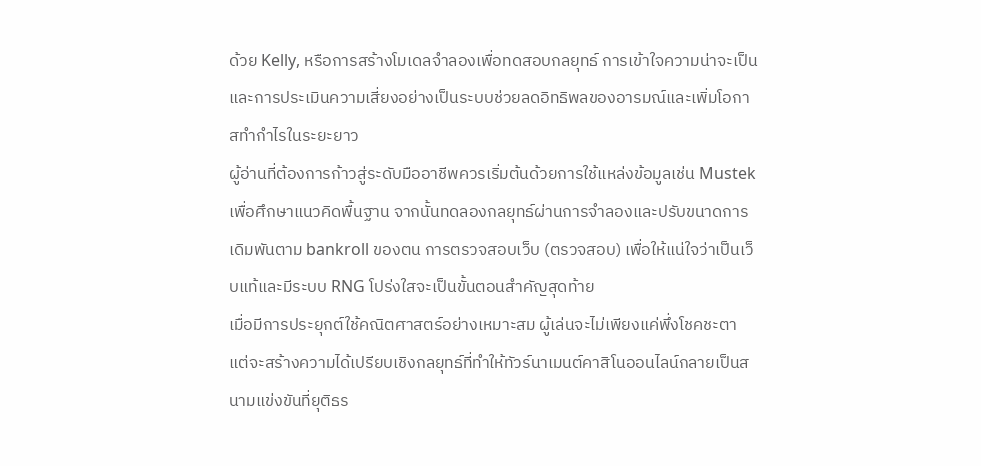ด้วย Kelly, หรือการสร้างโมเดลจำลองเพื่อทดสอบกลยุทธ์ การเข้าใจความน่าจะเป็นและการประเมินความเสี่ยงอย่างเป็นระบบช่วยลดอิทธิพลของอารมณ์และเพิ่มโอกาสทำกำไรในระยะยาว
ผู้อ่านที่ต้องการก้าวสู่ระดับมืออาชีพควรเริ่มต้นด้วยการใช้แหล่งข้อมูลเช่น Mustek เพื่อศึกษาแนวคิดพื้นฐาน จากนั้นทดลองกลยุทธ์ผ่านการจำลองและปรับขนาดการเดิมพันตาม bankroll ของตน การตรวจสอบเว็บ (ตรวจสอบ) เพื่อให้แน่ใจว่าเป็นเว็บแท้และมีระบบ RNG โปร่งใสจะเป็นขั้นตอนสำคัญสุดท้าย
เมื่อมีการประยุกต์ใช้คณิตศาสตร์อย่างเหมาะสม ผู้เล่นจะไม่เพียงแค่พึ่งโชคชะตา แต่จะสร้างความได้เปรียบเชิงกลยุทธ์ที่ทำให้ทัวร์นาเมนต์คาสิโนออนไลน์กลายเป็นสนามแข่งขันที่ยุติธร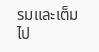รมและเต็มไป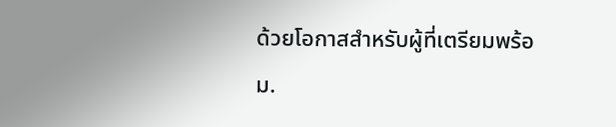ด้วยโอกาสสำหรับผู้ที่เตรียมพร้อม.